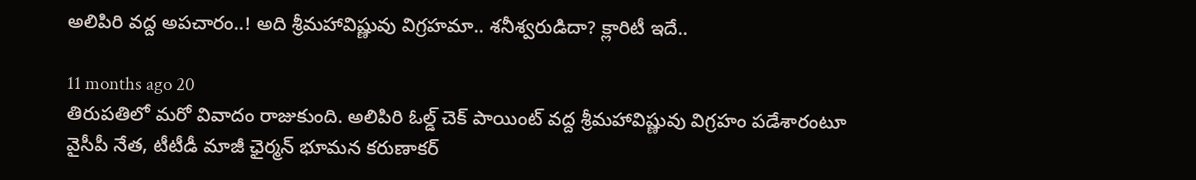అలిపిరి వద్ద అపచారం..! అది శ్రీమహావిష్ణువు విగ్రహమా.. శనీశ్వరుడిదా? క్లారిటీ ఇదే..

11 months ago 20
తిరుపతిలో మరో వివాదం రాజుకుంది. అలిపిరి ఓల్డ్ చెక్ పాయింట్ వద్ద శ్రీమహావిష్ణువు విగ్రహం పడేశారంటూ వైసీపీ నేత, టీటీడీ మాజీ ఛైర్మన్ భూమన కరుణాకర్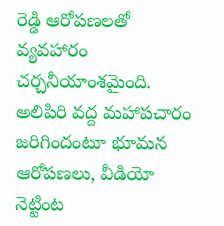రెడ్డి ఆరోపణలతో వ్యవహారం చర్చనీయాంశమైంది. అలిపిరి వద్ద మహాపచారం జరిగిందంటూ భూమన ఆరోపణలు, వీడియో నెట్టింట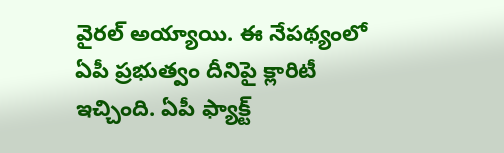వైరల్ అయ్యాయి. ఈ నేపథ్యంలో ఏపీ ప్రభుత్వం దీనిపై క్లారిటీ ఇచ్చింది. ఏపీ ఫ్యాక్ట్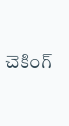చెకింగ్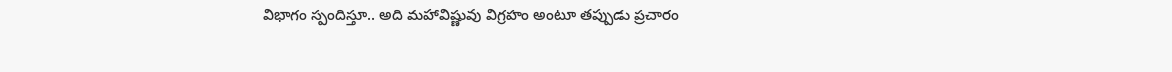విభాగం స్పందిస్తూ.. అది మహావిష్ణువు విగ్రహం అంటూ తప్పుడు ప్రచారం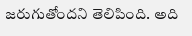జరుగుతోందని తెలిపింది. అది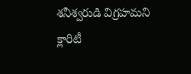శనీశ్వరుడి విగ్రహమని క్లారిటీ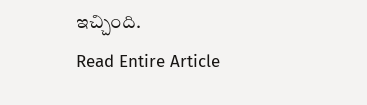ఇచ్చింది.
Read Entire Article